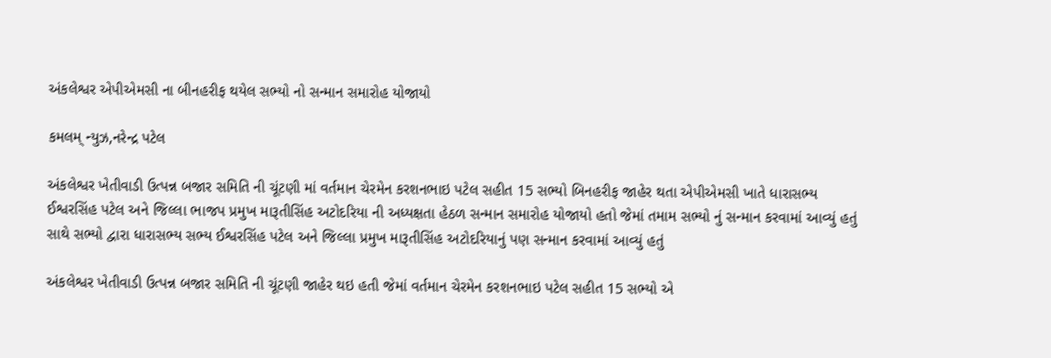અંકલેશ્વર એપીએમસી ના બીનહરીફ થયેલ સભ્યો નો સન્માન સમારોહ યોજાયો

કમલમ્ ન્યુઝ,નરેન્દ્ર પટેલ

અંકલેશ્વર ખેતીવાડી ઉત્પન્ન બજાર સમિતિ ની ચૂંટણી માં વર્તમાન ચેરમેન કરશનભાઇ પટેલ સહીત 15 સભ્યો બિનહરીફ જાહેર થતા એપીએમસી ખાતે ધારાસભ્ય ઈશ્વરસિંહ પટેલ અને જિલ્લા ભાજપ પ્રમુખ મારૂતીસિંહ અટોદરિયા ની અધ્યક્ષતા હેઠળ સન્માન સમારોહ યોજાયો હતો જેમાં તમામ સભ્યો નું સન્માન કરવામાં આવ્યું હતું સાથે સભ્યો દ્વારા ધારાસભ્ય સભ્ય ઈશ્વરસિંહ પટેલ અને જિલ્લા પ્રમુખ મારૂતીસિંહ અટોદરિયાનું પણ સન્માન કરવામાં આવ્યું હતું

અંકલેશ્વર ખેતીવાડી ઉત્પન્ન બજાર સમિતિ ની ચૂંટણી જાહેર થઇ હતી જેમાં વર્તમાન ચેરમેન કરશનભાઇ પટેલ સહીત 15 સભ્યો એ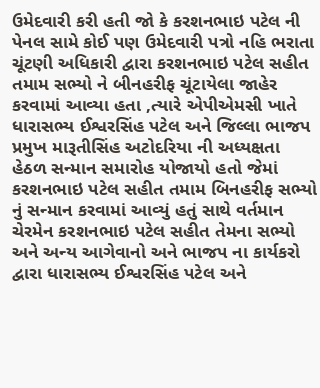ઉમેદવારી કરી હતી જો કે કરશનભાઇ પટેલ ની પેનલ સામે કોઈ પણ ઉમેદવારી પત્રો નહિ ભરાતા ચૂંટણી અધિકારી દ્વારા કરશનભાઇ પટેલ સહીત તમામ સભ્યો ને બીનહરીફ ચૂંટાયેલા જાહેર કરવામાં આવ્યા હતા ,ત્યારે એપીએમસી ખાતે ધારાસભ્ય ઈશ્વરસિંહ પટેલ અને જિલ્લા ભાજપ પ્રમુખ મારૂતીસિંહ અટોદરિયા ની અધ્યક્ષતા હેઠળ સન્માન સમારોહ યોજાયો હતો જેમાં કરશનભાઇ પટેલ સહીત તમામ બિનહરીફ સભ્યો નું સન્માન કરવામાં આવ્યું હતું સાથે વર્તમાન ચેરમેન કરશનભાઇ પટેલ સહીત તેમના સભ્યો અને અન્ય આગેવાનો અને ભાજપ ના કાર્યકરો દ્વારા ધારાસભ્ય ઈશ્વરસિંહ પટેલ અને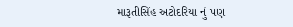મારૂતીસિંહ અટોદરિયા નું પણ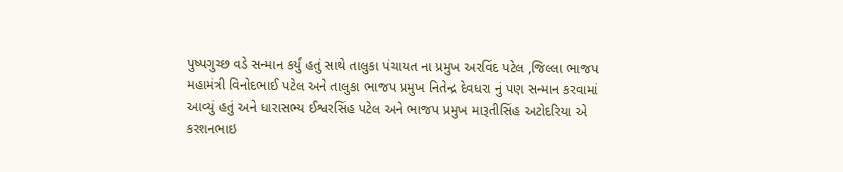પુષ્પગુચ્છ વડે સન્માન કર્યું હતું સાથે તાલુકા પંચાયત ના પ્રમુખ અરવિંદ પટેલ ,જિલ્લા ભાજપ મહામંત્રી વિનોદભાઈ પટેલ અને તાલુકા ભાજપ પ્રમુખ નિતેન્દ્ર દેવધરા નું પણ સન્માન કરવામાં આવ્યું હતું અને ધારાસભ્ય ઈશ્વરસિંહ પટેલ અને ભાજપ પ્રમુખ મારૂતીસિંહ અટોદરિયા એ કરશનભાઇ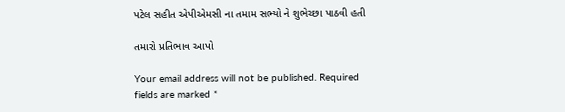પટેલ સહીત એપીએમસી ના તમામ સભ્યો ને શુભેચ્છા પાઠવી હતી

તમારો પ્રતિભાવ આપો

Your email address will not be published. Required fields are marked *